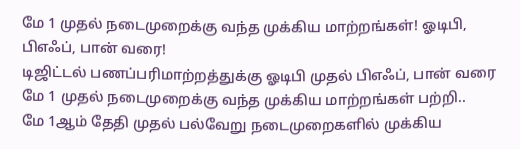மே 1 முதல் நடைமுறைக்கு வந்த முக்கிய மாற்றங்கள்! ஓடிபி, பிஎஃப், பான் வரை!
டிஜிட்டல் பணப்பரிமாற்றத்துக்கு ஓடிபி முதல் பிஎஃப், பான் வரை மே 1 முதல் நடைமுறைக்கு வந்த முக்கிய மாற்றங்கள் பற்றி..
மே 1ஆம் தேதி முதல் பல்வேறு நடைமுறைகளில் முக்கிய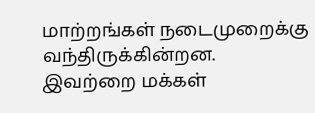மாற்றங்கள் நடைமுறைக்கு வந்திருக்கின்றன. இவற்றை மக்கள்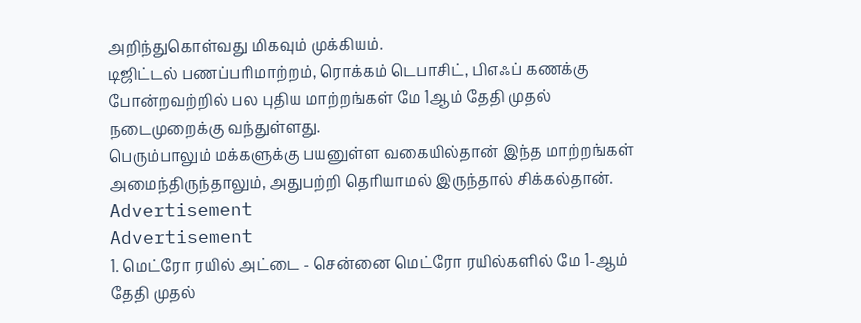அறிந்துகொள்வது மிகவும் முக்கியம்.
டிஜிட்டல் பணப்பரிமாற்றம், ரொக்கம் டெபாசிட், பிஎஃப் கணக்கு போன்றவற்றில் பல புதிய மாற்றங்கள் மே 1ஆம் தேதி முதல் நடைமுறைக்கு வந்துள்ளது.
பெரும்பாலும் மக்களுக்கு பயனுள்ள வகையில்தான் இந்த மாற்றங்கள் அமைந்திருந்தாலும், அதுபற்றி தெரியாமல் இருந்தால் சிக்கல்தான்.
Advertisement
Advertisement
1. மெட்ரோ ரயில் அட்டை - சென்னை மெட்ரோ ரயில்களில் மே 1-ஆம் தேதி முதல்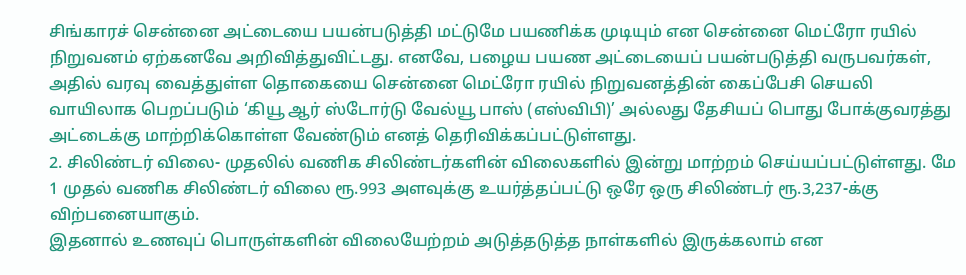சிங்காரச் சென்னை அட்டையை பயன்படுத்தி மட்டுமே பயணிக்க முடியும் என சென்னை மெட்ரோ ரயில் நிறுவனம் ஏற்கனவே அறிவித்துவிட்டது. எனவே, பழைய பயண அட்டையைப் பயன்படுத்தி வருபவர்கள், அதில் வரவு வைத்துள்ள தொகையை சென்னை மெட்ரோ ரயில் நிறுவனத்தின் கைப்பேசி செயலி வாயிலாக பெறப்படும் ‘கியூ ஆர் ஸ்டோர்டு வேல்யூ பாஸ் (எஸ்விபி)’ அல்லது தேசியப் பொது போக்குவரத்து அட்டைக்கு மாற்றிக்கொள்ள வேண்டும் எனத் தெரிவிக்கப்பட்டுள்ளது.
2. சிலிண்டர் விலை- முதலில் வணிக சிலிண்டர்களின் விலைகளில் இன்று மாற்றம் செய்யப்பட்டுள்ளது. மே 1 முதல் வணிக சிலிண்டர் விலை ரூ.993 அளவுக்கு உயர்த்தப்பட்டு ஒரே ஒரு சிலிண்டர் ரூ.3,237-க்கு விற்பனையாகும்.
இதனால் உணவுப் பொருள்களின் விலையேற்றம் அடுத்தடுத்த நாள்களில் இருக்கலாம் என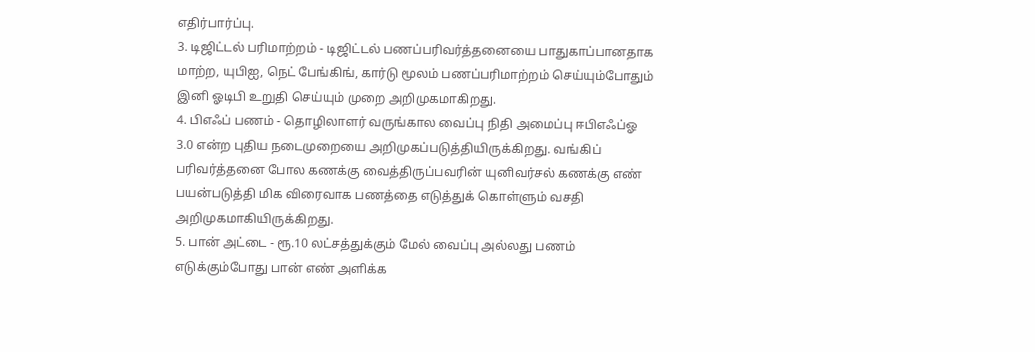எதிர்பார்ப்பு.
3. டிஜிட்டல் பரிமாற்றம் - டிஜிட்டல் பணப்பரிவர்த்தனையை பாதுகாப்பானதாக மாற்ற, யுபிஐ, நெட் பேங்கிங், கார்டு மூலம் பணப்பரிமாற்றம் செய்யும்போதும் இனி ஓடிபி உறுதி செய்யும் முறை அறிமுகமாகிறது.
4. பிஎஃப் பணம் - தொழிலாளர் வருங்கால வைப்பு நிதி அமைப்பு ஈபிஎஃப்ஓ 3.0 என்ற புதிய நடைமுறையை அறிமுகப்படுத்தியிருக்கிறது. வங்கிப் பரிவர்த்தனை போல கணக்கு வைத்திருப்பவரின் யுனிவர்சல் கணக்கு எண் பயன்படுத்தி மிக விரைவாக பணத்தை எடுத்துக் கொள்ளும் வசதி அறிமுகமாகியிருக்கிறது.
5. பான் அட்டை - ரூ.10 லட்சத்துக்கும் மேல் வைப்பு அல்லது பணம் எடுக்கும்போது பான் எண் அளிக்க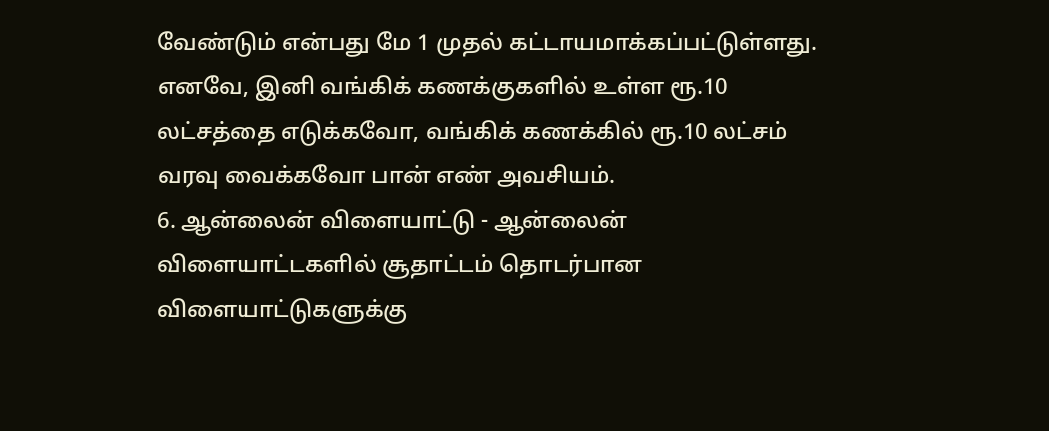வேண்டும் என்பது மே 1 முதல் கட்டாயமாக்கப்பட்டுள்ளது. எனவே, இனி வங்கிக் கணக்குகளில் உள்ள ரூ.10 லட்சத்தை எடுக்கவோ, வங்கிக் கணக்கில் ரூ.10 லட்சம் வரவு வைக்கவோ பான் எண் அவசியம்.
6. ஆன்லைன் விளையாட்டு - ஆன்லைன் விளையாட்டகளில் சூதாட்டம் தொடர்பான விளையாட்டுகளுக்கு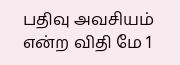பதிவு அவசியம் என்ற விதி மே 1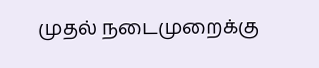முதல் நடைமுறைக்கு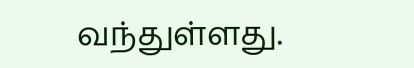வந்துள்ளது.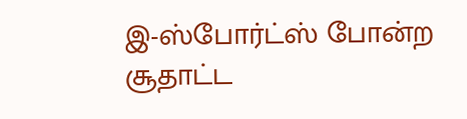இ-ஸ்போர்ட்ஸ் போன்ற சூதாட்ட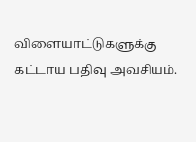விளையாட்டுகளுக்கு கட்டாய பதிவு அவசியம்.